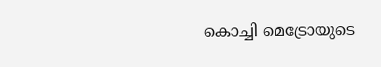കൊച്ചി മെട്രോയുടെ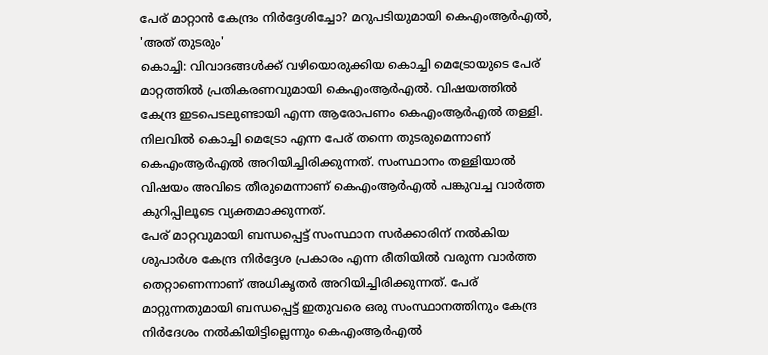പേര് മാറ്റാൻ കേന്ദ്രം നിർദ്ദേശിച്ചോ? മറുപടിയുമായി കെഎംആർഎൽ, 'അത് തുടരും'
കൊച്ചി: വിവാദങ്ങൾക്ക് വഴിയൊരുക്കിയ കൊച്ചി മെട്രോയുടെ പേര് മാറ്റത്തിൽ പ്രതികരണവുമായി കെഎംആർഎൽ. വിഷയത്തിൽ കേന്ദ്ര ഇടപെടലുണ്ടായി എന്ന ആരോപണം കെഎംആർഎൽ തള്ളി. നിലവിൽ കൊച്ചി മെട്രോ എന്ന പേര് തന്നെ തുടരുമെന്നാണ് കെഎംആർഎൽ അറിയിച്ചിരിക്കുന്നത്. സംസ്ഥാനം തള്ളിയാൽ വിഷയം അവിടെ തീരുമെന്നാണ് കെഎംആർഎൽ പങ്കുവച്ച വാർത്ത കുറിപ്പിലൂടെ വ്യക്തമാക്കുന്നത്.
പേര് മാറ്റവുമായി ബന്ധപ്പെട്ട് സംസ്ഥാന സർക്കാരിന് നൽകിയ ശുപാർശ കേന്ദ്ര നിർദ്ദേശ പ്രകാരം എന്ന രീതിയിൽ വരുന്ന വാർത്ത തെറ്റാണെന്നാണ് അധികൃതർ അറിയിച്ചിരിക്കുന്നത്. പേര് മാറ്റുന്നതുമായി ബന്ധപ്പെട്ട് ഇതുവരെ ഒരു സംസ്ഥാനത്തിനും കേന്ദ്ര നിർദേശം നൽകിയിട്ടില്ലെന്നും കെഎംആർഎൽ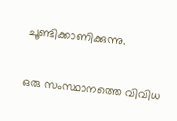ചൂണ്ടിക്കാണിക്കുന്നു.

ഒരു സംസ്ഥാനത്തെ വിവിധ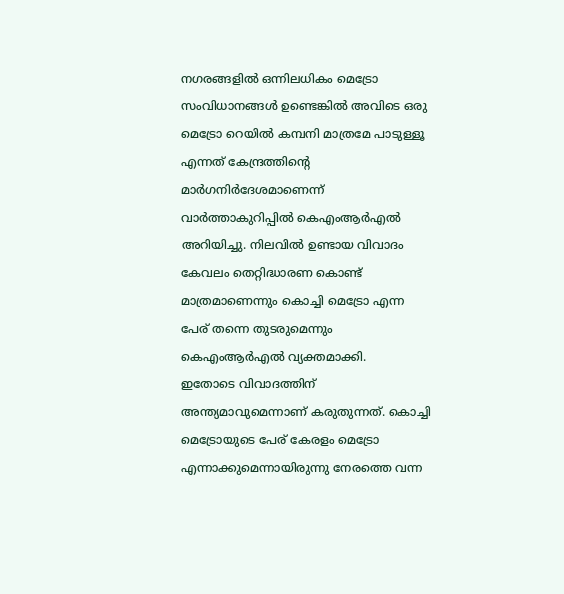നഗരങ്ങളിൽ ഒന്നിലധികം മെട്രോ സംവിധാനങ്ങൾ ഉണ്ടെങ്കിൽ അവിടെ ഒരു മെട്രോ റെയിൽ കമ്പനി മാത്രമേ പാടുള്ളൂ എന്നത് കേന്ദ്രത്തിന്റെ മാർഗനിർദേശമാണെന്ന് വാർത്താകുറിപ്പിൽ കെഎംആർഎൽ അറിയിച്ചു. നിലവിൽ ഉണ്ടായ വിവാദം കേവലം തെറ്റിദ്ധാരണ കൊണ്ട് മാത്രമാണെന്നും കൊച്ചി മെട്രോ എന്ന പേര് തന്നെ തുടരുമെന്നും കെഎംആർഎൽ വ്യക്തമാക്കി.
ഇതോടെ വിവാദത്തിന് അന്ത്യമാവുമെന്നാണ് കരുതുന്നത്. കൊച്ചി മെട്രോയുടെ പേര് കേരളം മെട്രോ എന്നാക്കുമെന്നായിരുന്നു നേരത്തെ വന്ന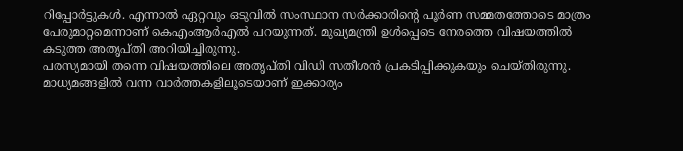റിപ്പോർട്ടുകൾ. എന്നാൽ ഏറ്റവും ഒടുവിൽ സംസ്ഥാന സർക്കാരിന്റെ പൂർണ സമ്മതത്തോടെ മാത്രം പേരുമാറ്റമെന്നാണ് കെഎംആർഎൽ പറയുന്നത്. മുഖ്യമന്ത്രി ഉൾപ്പെടെ നേരത്തെ വിഷയത്തിൽ കടുത്ത അതൃപ്തി അറിയിച്ചിരുന്നു.
പരസ്യമായി തന്നെ വിഷയത്തിലെ അതൃപ്തി വിഡി സതീശൻ പ്രകടിപ്പിക്കുകയും ചെയ്തിരുന്നു. മാധ്യമങ്ങളിൽ വന്ന വാർത്തകളിലൂടെയാണ് ഇക്കാര്യം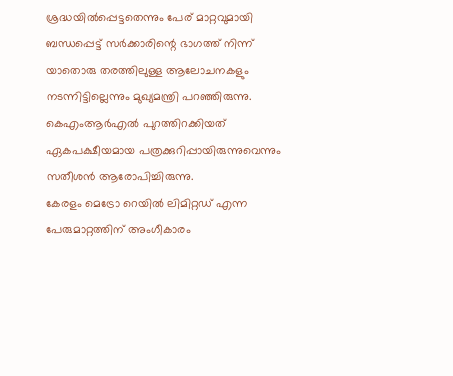ശ്രദ്ധയിൽപ്പെട്ടതെന്നും പേര് മാറ്റവുമായി ബന്ധപ്പെട്ട് സർക്കാരിന്റെ ഭാഗത്ത് നിന്ന് യാതൊരു തരത്തിലുള്ള ആലോചനകളും നടന്നിട്ടില്ലെന്നും മുഖ്യമന്ത്രി പറഞ്ഞിരുന്നു. കെഎംആർഎൽ പുറത്തിറക്കിയത് ഏകപക്ഷീയമായ പത്രക്കുറിപ്പായിരുന്നുവെന്നും സതീശൻ ആരോപിച്ചിരുന്നു.
കേരളം മെട്രോ റെയിൽ ലിമിറ്റഡ് എന്ന പേരുമാറ്റത്തിന് അംഗീകാരം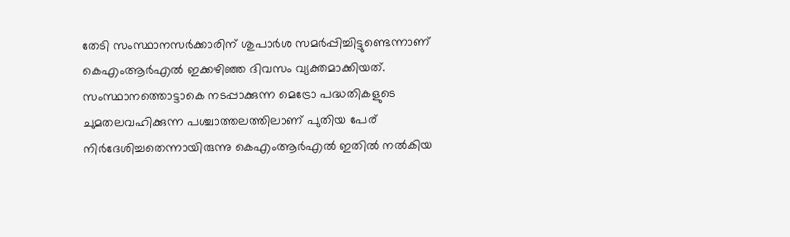തേടി സംസ്ഥാനസർക്കാരിന് ശുപാർശ സമർപ്പിച്ചിട്ടുണ്ടെന്നാണ് കെഎംആർഎൽ ഇക്കഴിഞ്ഞ ദിവസം വ്യക്തമാക്കിയത്. സംസ്ഥാനത്തൊട്ടാകെ നടപ്പാക്കുന്ന മെട്രോ പദ്ധതികളുടെ ചുമതലവഹിക്കുന്ന പശ്ചാത്തലത്തിലാണ് പുതിയ പേര് നിർദേശിച്ചതെന്നായിരുന്നു കെഎംആർഎൽ ഇതിൽ നൽകിയ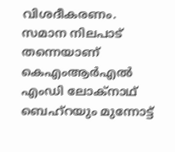വിശദീകരണം.
സമാന നിലപാട് തന്നെയാണ് കെഎംആർഎൽ എംഡി ലോക്നാഥ് ബെഹ്റയും മുന്നോട്ട്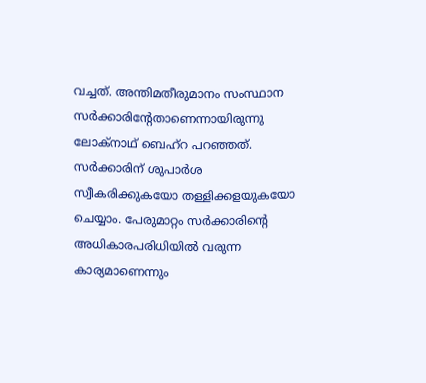വച്ചത്. അന്തിമതീരുമാനം സംസ്ഥാന സർക്കാരിന്റേതാണെന്നായിരുന്നു ലോക്നാഥ് ബെഹ്റ പറഞ്ഞത്. സർക്കാരിന് ശുപാർശ സ്വീകരിക്കുകയോ തള്ളിക്കളയുകയോ ചെയ്യാം. പേരുമാറ്റം സർക്കാരിന്റെ അധികാരപരിധിയിൽ വരുന്ന കാര്യമാണെന്നും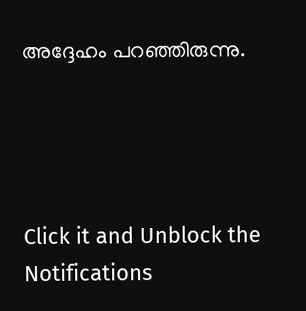അദ്ദേഹം പറഞ്ഞിരുന്നു.




Click it and Unblock the Notifications